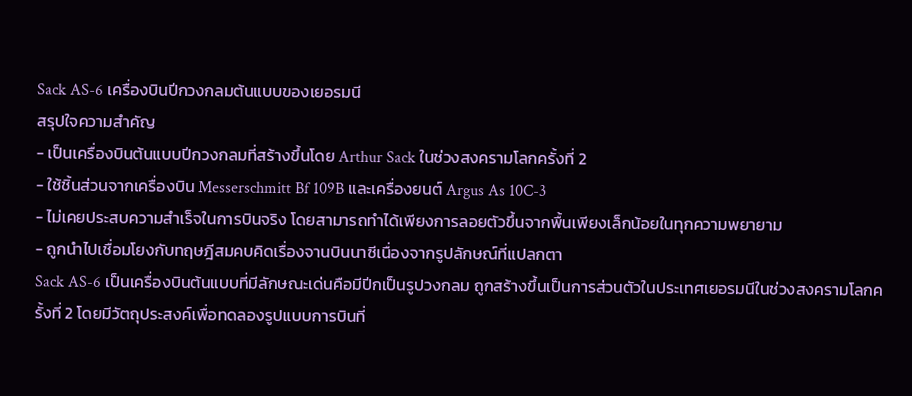Sack AS-6 เครื่องบินปีกวงกลมต้นแบบของเยอรมนี
สรุปใจความสำคัญ
- เป็นเครื่องบินต้นแบบปีกวงกลมที่สร้างขึ้นโดย Arthur Sack ในช่วงสงครามโลกครั้งที่ 2
- ใช้ชิ้นส่วนจากเครื่องบิน Messerschmitt Bf 109B และเครื่องยนต์ Argus As 10C-3
- ไม่เคยประสบความสำเร็จในการบินจริง โดยสามารถทำได้เพียงการลอยตัวขึ้นจากพื้นเพียงเล็กน้อยในทุกความพยายาม
- ถูกนำไปเชื่อมโยงกับทฤษฎีสมคบคิดเรื่องจานบินนาซีเนื่องจากรูปลักษณ์ที่แปลกตา
Sack AS-6 เป็นเครื่องบินต้นแบบที่มีลักษณะเด่นคือมีปีกเป็นรูปวงกลม ถูกสร้างขึ้นเป็นการส่วนตัวในประเทศเยอรมนีในช่วงสงครามโลกครั้งที่ 2 โดยมีวัตถุประสงค์เพื่อทดลองรูปแบบการบินที่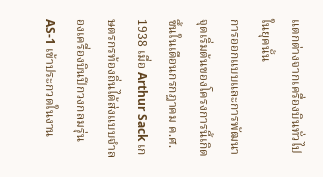แตกต่างจากเครื่องบินทั่วไปในยุคนั้น
การออกแบบและการพัฒนา
จุดเริ่มต้นของโครงการนี้เกิดขึ้นในเดือนกรกฎาคม ค.ศ. 1938 เมื่อ Arthur Sack เกษตรกรท้องถิ่นได้ส่งแบบจำลองเครื่องบินปีกวงกลมรุ่น AS-1 เข้าประกวดในงาน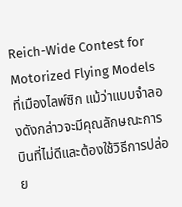Reich-Wide Contest for Motorized Flying Models ที่เมืองไลพ์ซิก แม้ว่าแบบจำลองดังกล่าวจะมีคุณลักษณะการบินที่ไม่ดีและต้องใช้วิธีการปล่อย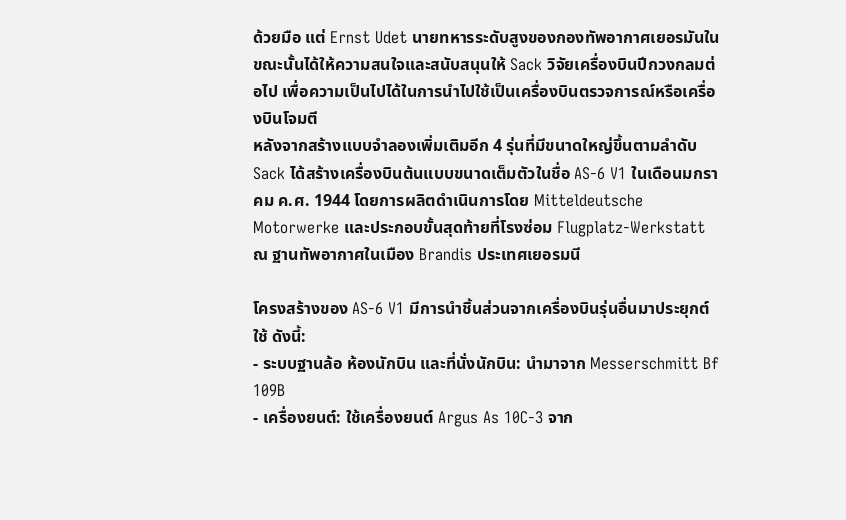ด้วยมือ แต่ Ernst Udet นายทหารระดับสูงของกองทัพอากาศเยอรมันในขณะนั้นได้ให้ความสนใจและสนับสนุนให้ Sack วิจัยเครื่องบินปีกวงกลมต่อไป เพื่อความเป็นไปได้ในการนำไปใช้เป็นเครื่องบินตรวจการณ์หรือเครื่องบินโจมตี
หลังจากสร้างแบบจำลองเพิ่มเติมอีก 4 รุ่นที่มีขนาดใหญ่ขึ้นตามลำดับ Sack ได้สร้างเครื่องบินต้นแบบขนาดเต็มตัวในชื่อ AS-6 V1 ในเดือนมกราคม ค.ศ. 1944 โดยการผลิตดำเนินการโดย Mitteldeutsche Motorwerke และประกอบขั้นสุดท้ายที่โรงซ่อม Flugplatz-Werkstatt ณ ฐานทัพอากาศในเมือง Brandis ประเทศเยอรมนี

โครงสร้างของ AS-6 V1 มีการนำชิ้นส่วนจากเครื่องบินรุ่นอื่นมาประยุกต์ใช้ ดังนี้:
- ระบบฐานล้อ ห้องนักบิน และที่นั่งนักบิน: นำมาจาก Messerschmitt Bf 109B
- เครื่องยนต์: ใช้เครื่องยนต์ Argus As 10C-3 จาก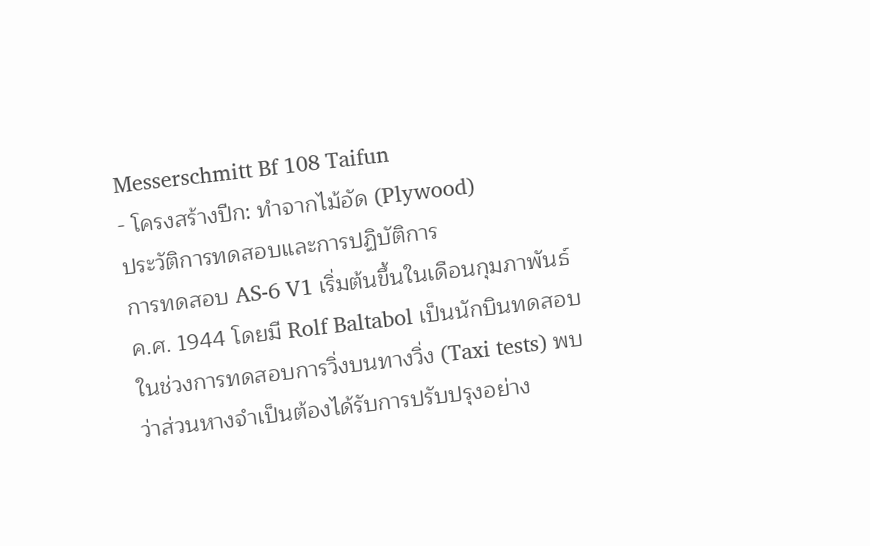Messerschmitt Bf 108 Taifun
- โครงสร้างปีก: ทำจากไม้อัด (Plywood)
ประวัติการทดสอบและการปฏิบัติการ
การทดสอบ AS-6 V1 เริ่มต้นขึ้นในเดือนกุมภาพันธ์ ค.ศ. 1944 โดยมี Rolf Baltabol เป็นนักบินทดสอบ ในช่วงการทดสอบการวิ่งบนทางวิ่ง (Taxi tests) พบว่าส่วนหางจำเป็นต้องได้รับการปรับปรุงอย่าง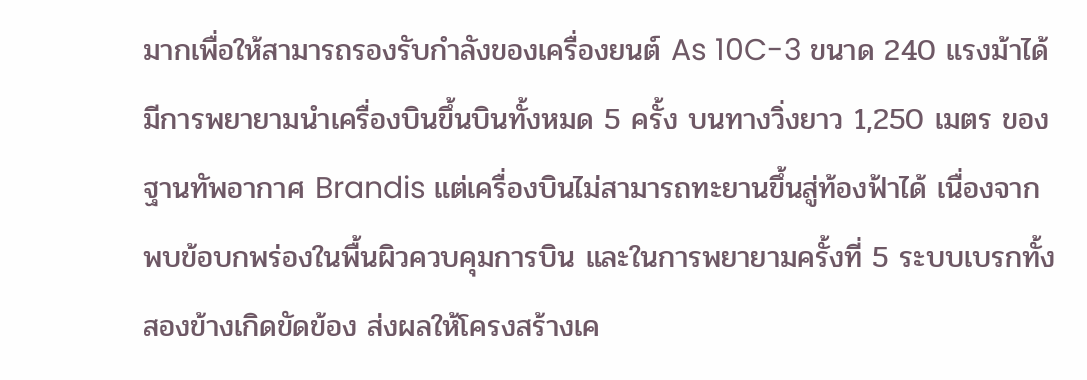มากเพื่อให้สามารถรองรับกำลังของเครื่องยนต์ As 10C-3 ขนาด 240 แรงม้าได้
มีการพยายามนำเครื่องบินขึ้นบินทั้งหมด 5 ครั้ง บนทางวิ่งยาว 1,250 เมตร ของฐานทัพอากาศ Brandis แต่เครื่องบินไม่สามารถทะยานขึ้นสู่ท้องฟ้าได้ เนื่องจากพบข้อบกพร่องในพื้นผิวควบคุมการบิน และในการพยายามครั้งที่ 5 ระบบเบรกทั้งสองข้างเกิดขัดข้อง ส่งผลให้โครงสร้างเค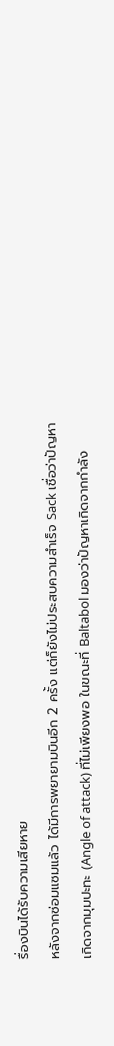รื่องบินได้รับความเสียหาย
หลังจากซ่อมแซมแล้ว ได้มีการพยายามบินอีก 2 ครั้ง แต่ก็ยังไม่ประสบความสำเร็จ Sack เชื่อว่าปัญหาเกิดจากมุมปะทะ (Angle of attack) ที่ไม่เพียงพอ ในขณะที่ Baltabol มองว่าปัญหาเกิดจากกำลัง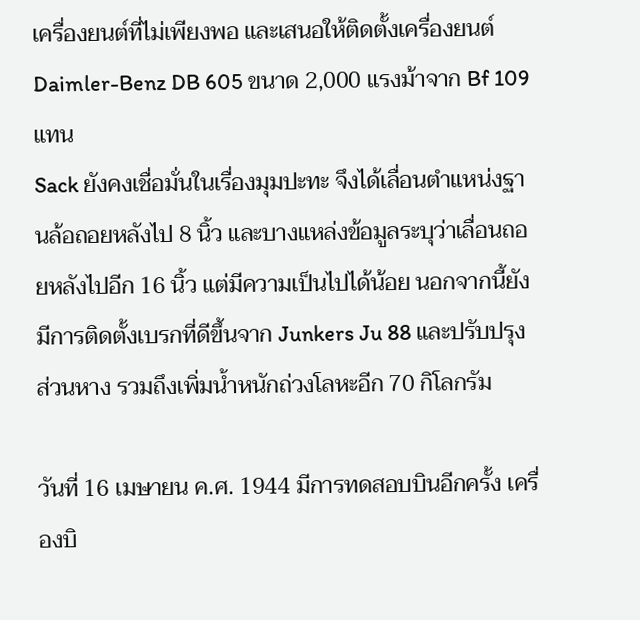เครื่องยนต์ที่ไม่เพียงพอ และเสนอให้ติดตั้งเครื่องยนต์ Daimler-Benz DB 605 ขนาด 2,000 แรงม้าจาก Bf 109 แทน
Sack ยังคงเชื่อมั่นในเรื่องมุมปะทะ จึงได้เลื่อนตำแหน่งฐานล้อถอยหลังไป 8 นิ้ว และบางแหล่งข้อมูลระบุว่าเลื่อนถอยหลังไปอีก 16 นิ้ว แต่มีความเป็นไปได้น้อย นอกจากนี้ยังมีการติดตั้งเบรกที่ดีขึ้นจาก Junkers Ju 88 และปรับปรุงส่วนหาง รวมถึงเพิ่มน้ำหนักถ่วงโลหะอีก 70 กิโลกรัม

วันที่ 16 เมษายน ค.ศ. 1944 มีการทดสอบบินอีกครั้ง เครื่องบิ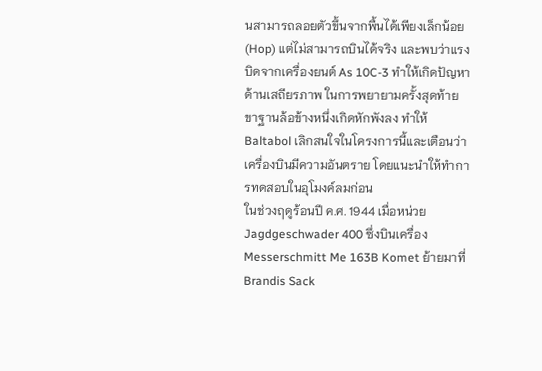นสามารถลอยตัวขึ้นจากพื้นได้เพียงเล็กน้อย (Hop) แต่ไม่สามารถบินได้จริง และพบว่าแรงบิดจากเครื่องยนต์ As 10C-3 ทำให้เกิดปัญหาด้านเสถียรภาพ ในการพยายามครั้งสุดท้าย ขาฐานล้อข้างหนึ่งเกิดหักพังลง ทำให้ Baltabol เลิกสนใจในโครงการนี้และเตือนว่าเครื่องบินมีความอันตราย โดยแนะนำให้ทำการทดสอบในอุโมงค์ลมก่อน
ในช่วงฤดูร้อนปี ค.ศ. 1944 เมื่อหน่วย Jagdgeschwader 400 ซึ่งบินเครื่อง Messerschmitt Me 163B Komet ย้ายมาที่ Brandis Sack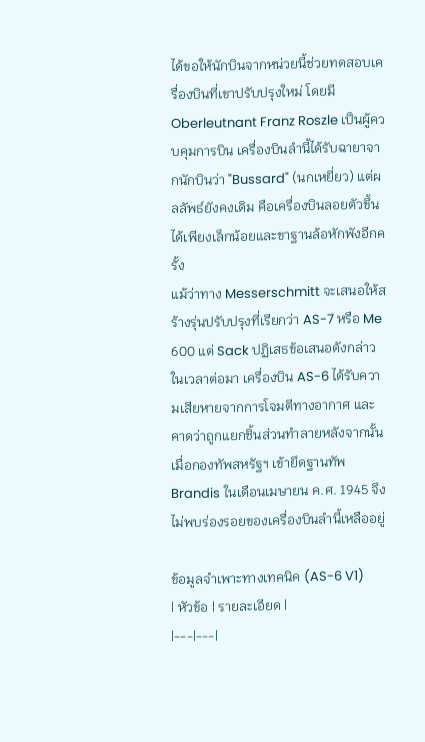ได้ขอให้นักบินจากหน่วยนี้ช่วยทดสอบเครื่องบินที่เขาปรับปรุงใหม่ โดยมี Oberleutnant Franz Roszle เป็นผู้ควบคุมการบิน เครื่องบินลำนี้ได้รับฉายาจากนักบินว่า "Bussard" (นกเหยี่ยว) แต่ผลลัพธ์ยังคงเดิม คือเครื่องบินลอยตัวขึ้นได้เพียงเล็กน้อยและขาฐานล้อหักพังอีกครั้ง
แม้ว่าทาง Messerschmitt จะเสนอให้สร้างรุ่นปรับปรุงที่เรียกว่า AS-7 หรือ Me 600 แต่ Sack ปฏิเสธข้อเสนอดังกล่าว ในเวลาต่อมา เครื่องบิน AS-6 ได้รับความเสียหายจากการโจมตีทางอากาศ และคาดว่าถูกแยกชิ้นส่วนทำลายหลังจากนั้น เมื่อกองทัพสหรัฐฯ เข้ายึดฐานทัพ Brandis ในเดือนเมษายน ค.ศ. 1945 จึงไม่พบร่องรอยของเครื่องบินลำนี้เหลืออยู่

ข้อมูลจำเพาะทางเทคนิค (AS-6 V1)
| หัวข้อ | รายละเอียด |
|---|---|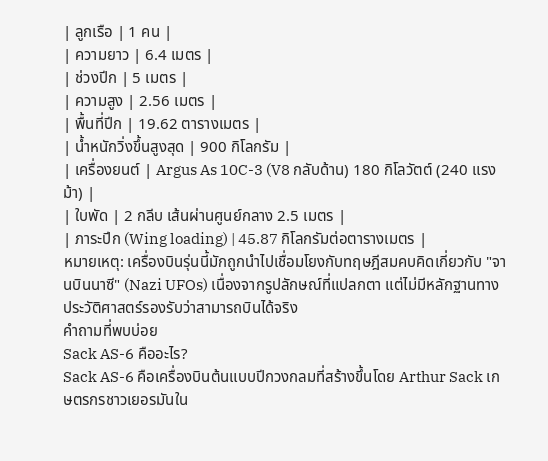| ลูกเรือ | 1 คน |
| ความยาว | 6.4 เมตร |
| ช่วงปีก | 5 เมตร |
| ความสูง | 2.56 เมตร |
| พื้นที่ปีก | 19.62 ตารางเมตร |
| น้ำหนักวิ่งขึ้นสูงสุด | 900 กิโลกรัม |
| เครื่องยนต์ | Argus As 10C-3 (V8 กลับด้าน) 180 กิโลวัตต์ (240 แรงม้า) |
| ใบพัด | 2 กลีบ เส้นผ่านศูนย์กลาง 2.5 เมตร |
| ภาระปีก (Wing loading) | 45.87 กิโลกรัมต่อตารางเมตร |
หมายเหตุ: เครื่องบินรุ่นนี้มักถูกนำไปเชื่อมโยงกับทฤษฎีสมคบคิดเกี่ยวกับ "จานบินนาซี" (Nazi UFOs) เนื่องจากรูปลักษณ์ที่แปลกตา แต่ไม่มีหลักฐานทางประวัติศาสตร์รองรับว่าสามารถบินได้จริง
คำถามที่พบบ่อย
Sack AS-6 คืออะไร?
Sack AS-6 คือเครื่องบินต้นแบบปีกวงกลมที่สร้างขึ้นโดย Arthur Sack เกษตรกรชาวเยอรมันใน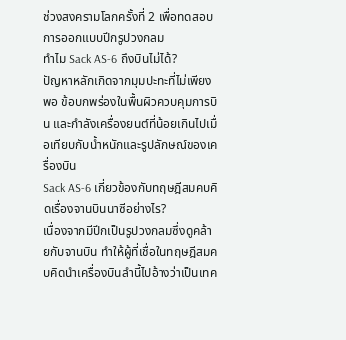ช่วงสงครามโลกครั้งที่ 2 เพื่อทดสอบการออกแบบปีกรูปวงกลม
ทำไม Sack AS-6 ถึงบินไม่ได้?
ปัญหาหลักเกิดจากมุมปะทะที่ไม่เพียงพอ ข้อบกพร่องในพื้นผิวควบคุมการบิน และกำลังเครื่องยนต์ที่น้อยเกินไปเมื่อเทียบกับน้ำหนักและรูปลักษณ์ของเครื่องบิน
Sack AS-6 เกี่ยวข้องกับทฤษฎีสมคบคิดเรื่องจานบินนาซีอย่างไร?
เนื่องจากมีปีกเป็นรูปวงกลมซึ่งดูคล้ายกับจานบิน ทำให้ผู้ที่เชื่อในทฤษฎีสมคบคิดนำเครื่องบินลำนี้ไปอ้างว่าเป็นเทค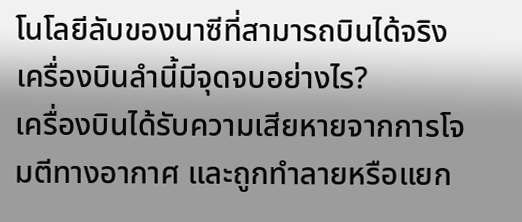โนโลยีลับของนาซีที่สามารถบินได้จริง
เครื่องบินลำนี้มีจุดจบอย่างไร?
เครื่องบินได้รับความเสียหายจากการโจมตีทางอากาศ และถูกทำลายหรือแยก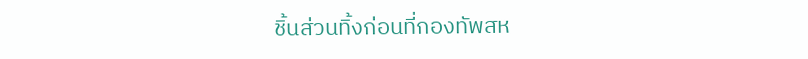ชิ้นส่วนทิ้งก่อนที่กองทัพสห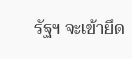รัฐฯ จะเข้ายึด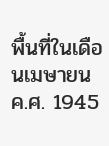พื้นที่ในเดือนเมษายน ค.ศ. 1945